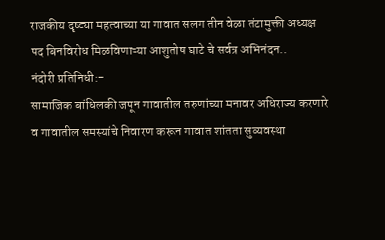राजकीय दृष्ट्या महत्वाच्या या गावात सलग तीन वेळा तंटामुक्ती अध्यक्ष पद बिनविरोध मिळविणाऱ्या आशुतोष घाटे चे सर्वत्र अभिनंदन..
नंदोरी प्रतिनिधी:-
सामाजिक बांधिलकी जपून गावातील तरुणांच्या मनावर अधिराज्य करणारे व गावातील समस्यांचे निवारण करून गावात शांतता सुव्यवस्था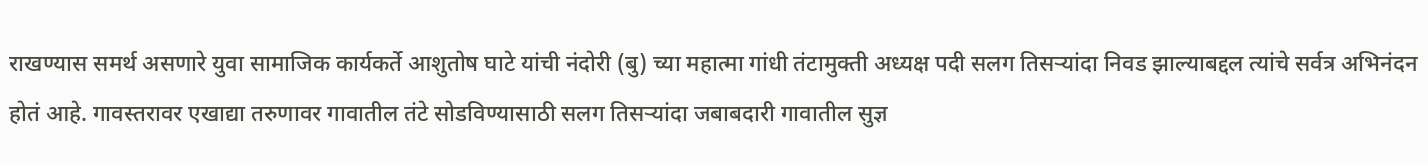राखण्यास समर्थ असणारे युवा सामाजिक कार्यकर्ते आशुतोष घाटे यांची नंदोरी (बु) च्या महात्मा गांधी तंटामुक्ती अध्यक्ष पदी सलग तिसऱ्यांदा निवड झाल्याबद्दल त्यांचे सर्वत्र अभिनंदन होतं आहे. गावस्तरावर एखाद्या तरुणावर गावातील तंटे सोडविण्यासाठी सलग तिसऱ्यांदा जबाबदारी गावातील सुज्ञ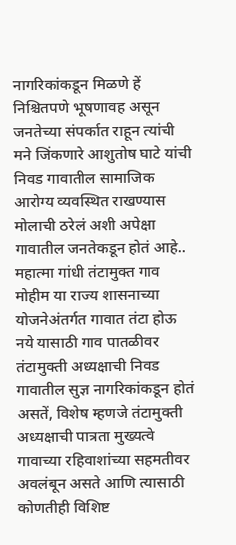नागरिकांकडून मिळणे हें निश्चितपणे भूषणावह असून जनतेच्या संपर्कात राहून त्यांची मने जिंकणारे आशुतोष घाटे यांची निवड गावातील सामाजिक आरोग्य व्यवस्थित राखण्यास मोलाची ठरेलं अशी अपेक्षा गावातील जनतेकडून होतं आहे..
महात्मा गांधी तंटामुक्त गाव मोहीम या राज्य शासनाच्या योजनेअंतर्गत गावात तंटा होऊ नये यासाठी गाव पातळीवर तंटामुक्ती अध्यक्षाची निवड गावातील सुज्ञ नागरिकांकडून होतं असतें, विशेष म्हणजे तंटामुक्ती अध्यक्षाची पात्रता मुख्यत्वे गावाच्या रहिवाशांच्या सहमतीवर अवलंबून असते आणि त्यासाठी कोणतीही विशिष्ट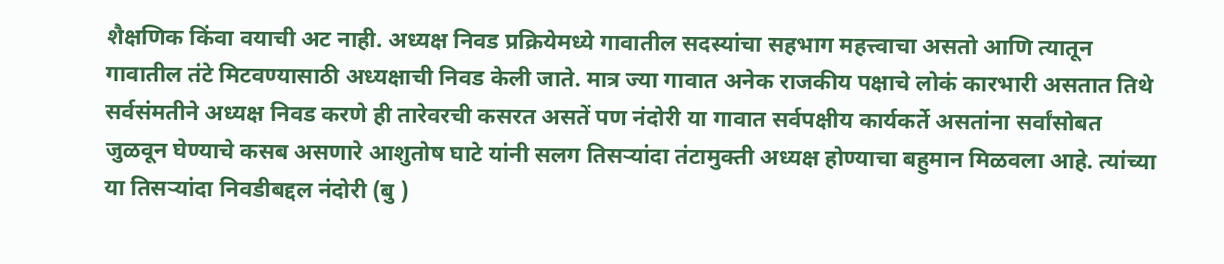शैक्षणिक किंवा वयाची अट नाही. अध्यक्ष निवड प्रक्रियेमध्ये गावातील सदस्यांचा सहभाग महत्त्वाचा असतो आणि त्यातून गावातील तंटे मिटवण्यासाठी अध्यक्षाची निवड केली जाते. मात्र ज्या गावात अनेक राजकीय पक्षाचे लोकं कारभारी असतात तिथे सर्वसंमतीने अध्यक्ष निवड करणे ही तारेवरची कसरत असतें पण नंदोरी या गावात सर्वपक्षीय कार्यकर्ते असतांना सर्वांसोबत जुळवून घेण्याचे कसब असणारे आशुतोष घाटे यांनी सलग तिसऱ्यांदा तंटामुक्ती अध्यक्ष होण्याचा बहुमान मिळवला आहे. त्यांच्या या तिसऱ्यांदा निवडीबद्दल नंदोरी (बु )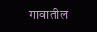गावातील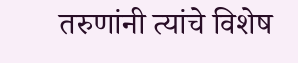तरुणांनी त्यांचे विशेष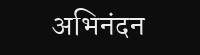अभिनंदन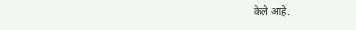केले आहे.